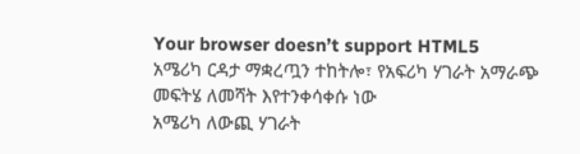Your browser doesn’t support HTML5
አሜሪካ ርዳታ ማቋረጧን ተከትሎ፣ የአፍሪካ ሃገራት አማራጭ መፍትሄ ለመሻት እየተንቀሳቀሱ ነው
አሜሪካ ለውጪ ሃገራት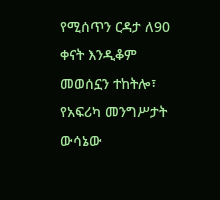የሚሰጥን ርዳታ ለ90 ቀናት እንዲቆም መወሰኗን ተከትሎ፣ የአፍሪካ መንግሥታት ውሳኔው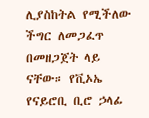ሊያስከትል የሚችለው ችግር ለመጋፈጥ በመዘጋጀት ላይ ናቸው። የቪኦኤ የናይሮቢ ቢሮ ኃላፊ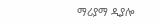ማሪያማ ዲያሎ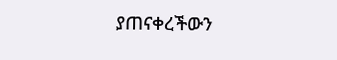ያጠናቀረችውን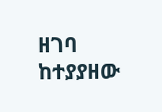ዘገባ ከተያያዘው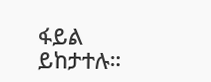ፋይል ይከታተሉ።